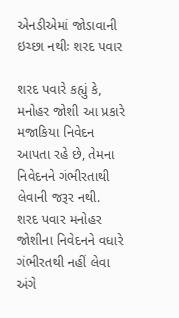એનડીએમાં જોડાવાની ઇચ્છા નથીઃ શરદ પવાર

શરદ પવારે કહ્યું કે, મનોહર જોશી આ પ્રકારે મજાકિયા નિવેદન આપતા રહે છે, તેમના નિવેદનને ગંભીરતાથી લેવાની જરૂર નથી.
શરદ પવાર મનોહર જોશીના નિવેદનને વધારે ગંભીરતથી નહીં લેવા અંગે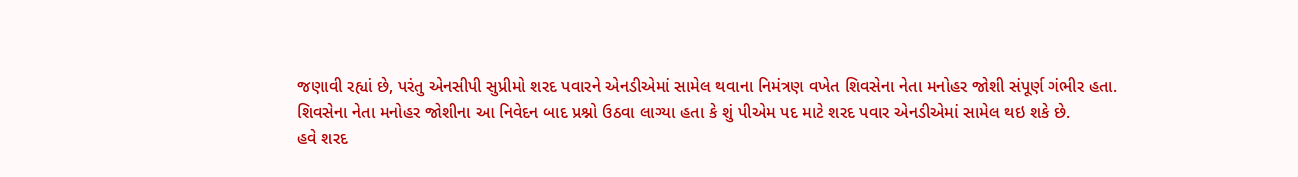જણાવી રહ્યાં છે, પરંતુ એનસીપી સુપ્રીમો શરદ પવારને એનડીએમાં સામેલ થવાના નિમંત્રણ વખેત શિવસેના નેતા મનોહર જોશી સંપૂર્ણ ગંભીર હતા.
શિવસેના નેતા મનોહર જોશીના આ નિવેદન બાદ પ્રશ્નો ઉઠવા લાગ્યા હતા કે શું પીએમ પદ માટે શરદ પવાર એનડીએમાં સામેલ થઇ શકે છે.
હવે શરદ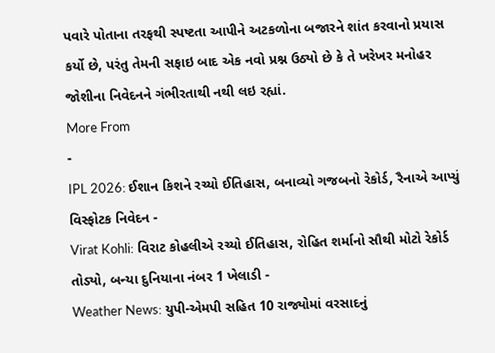પવારે પોતાના તરફથી સ્પષ્ટતા આપીને અટકળોના બજારને શાંત કરવાનો પ્રયાસ કર્યો છે, પરંતુ તેમની સફાઇ બાદ એક નવો પ્રશ્ન ઉઠ્યો છે કે તે ખરેખર મનોહર જોશીના નિવેદનને ગંભીરતાથી નથી લઇ રહ્યાં.
More From
-
IPL 2026: ઈશાન કિશને રચ્યો ઈતિહાસ, બનાવ્યો ગજબનો રેકોર્ડ, રૈનાએ આપ્યું વિસ્ફોટક નિવેદન -
Virat Kohli: વિરાટ કોહલીએ રચ્યો ઈતિહાસ, રોહિત શર્માનો સૌથી મોટો રેકોર્ડ તોડ્યો, બન્યા દુનિયાના નંબર 1 ખેલાડી -
Weather News: યુપી-એમપી સહિત 10 રાજ્યોમાં વરસાદનું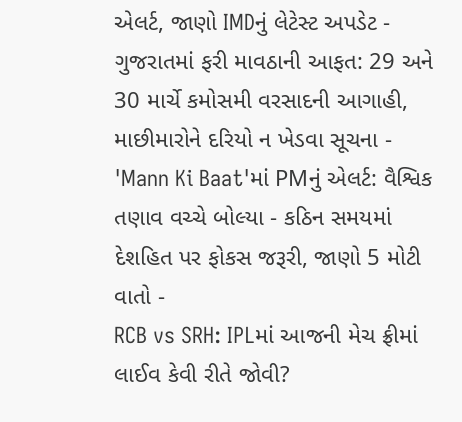એલર્ટ, જાણો IMDનું લેટેસ્ટ અપડેટ -
ગુજરાતમાં ફરી માવઠાની આફત: 29 અને 30 માર્ચે કમોસમી વરસાદની આગાહી, માછીમારોને દરિયો ન ખેડવા સૂચના -
'Mann Ki Baat'માં PMનું એલર્ટ: વૈશ્વિક તણાવ વચ્ચે બોલ્યા - કઠિન સમયમાં દેશહિત પર ફોકસ જરૂરી, જાણો 5 મોટી વાતો -
RCB vs SRH: IPLમાં આજની મેચ ફ્રીમાં લાઈવ કેવી રીતે જોવી?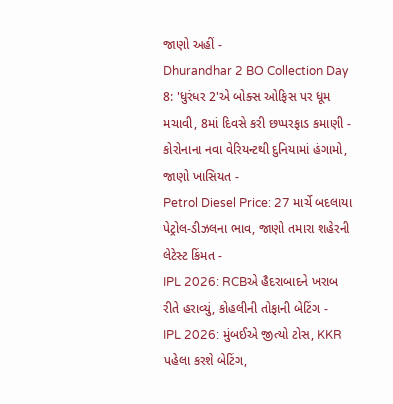જાણો અહીં -
Dhurandhar 2 BO Collection Day 8: 'ધુરંધર 2'એ બોક્સ ઓફિસ પર ધૂમ મચાવી, 8માં દિવસે કરી છપ્પરફાડ કમાણી -
કોરોનાના નવા વેરિયન્ટથી દુનિયામાં હંગામો, જાણો ખાસિયત -
Petrol Diesel Price: 27 માર્ચે બદલાયા પેટ્રોલ-ડીઝલના ભાવ, જાણો તમારા શહેરની લેટેસ્ટ કિંમત -
IPL 2026: RCBએ હૈદરાબાદને ખરાબ રીતે હરાવ્યું, કોહલીની તોફાની બેટિંગ -
IPL 2026: મુંબઈએ જીત્યો ટોસ, KKR પહેલા કરશે બેટિંગ,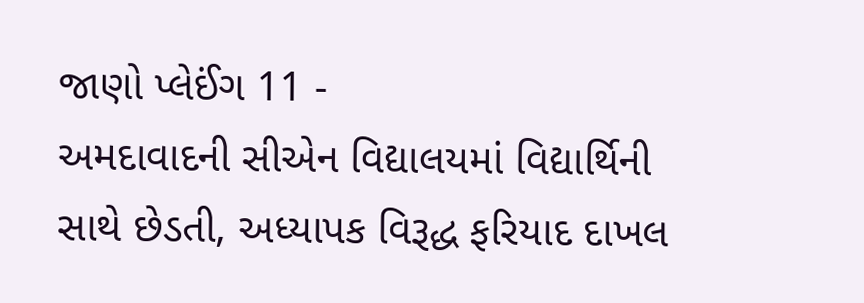જાણો પ્લેઈંગ 11 -
અમદાવાદની સીએન વિદ્યાલયમાં વિદ્યાર્થિની સાથે છેડતી, અધ્યાપક વિરૂદ્ધ ફરિયાદ દાખલ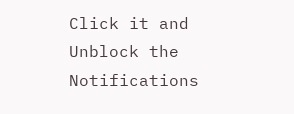Click it and Unblock the Notifications